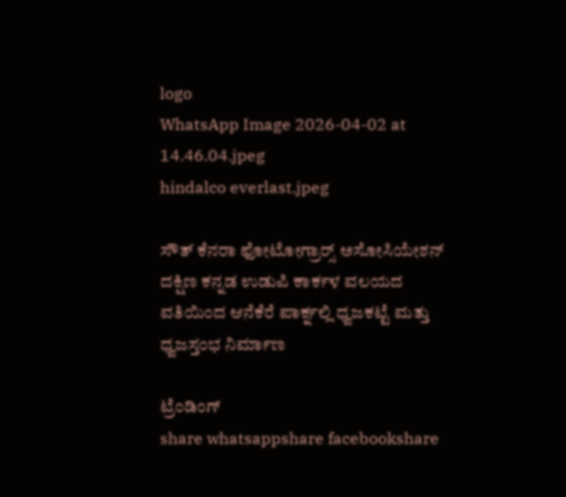logo
WhatsApp Image 2026-04-02 at 14.46.04.jpeg
hindalco everlast.jpeg

ಸೌತ್ ಕೆನರಾ ಫೋಟೋಗ್ರಾರ‍್ಸ್ ಅಸೋಸಿಯೇಶನ್ ದಕ್ಷಿಣ ಕನ್ನಡ ಉಡುಪಿ ಕಾರ್ಕಳ ವಲಯದ ವತಿಯಿಂದ ಆನೆಕೆರೆ ಪಾರ್ಕ್ನಲ್ಲಿ ಧ್ವಜಕಟ್ಟೆ ಮತ್ತು ಧ್ವಜಸ್ತಂಭ ನಿರ್ಮಾಣ

ಟ್ರೆಂಡಿಂಗ್
share whatsappshare facebookshare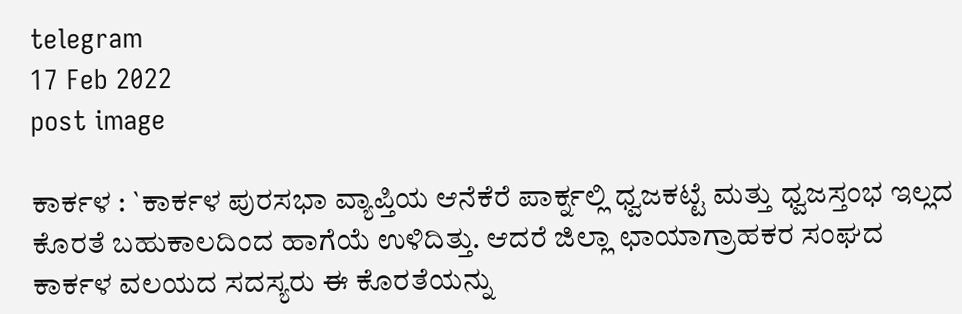telegram
17 Feb 2022
post image

ಕಾರ್ಕಳ : `ಕಾರ್ಕಳ ಪುರಸಭಾ ವ್ಯಾಪ್ತಿಯ ಆನೆಕೆರೆ ಪಾರ್ಕ್ನಲ್ಲಿ ಧ್ವಜಕಟ್ಟೆ ಮತ್ತು ಧ್ವಜಸ್ತಂಭ ಇಲ್ಲದ ಕೊರತೆ ಬಹುಕಾಲದಿಂದ ಹಾಗೆಯೆ ಉಳಿದಿತ್ತು. ಆದರೆ ಜಿಲ್ಲಾ ಛಾಯಾಗ್ರಾಹಕರ ಸಂಘದ ಕಾರ್ಕಳ ವಲಯದ ಸದಸ್ಯರು ಈ ಕೊರತೆಯನ್ನು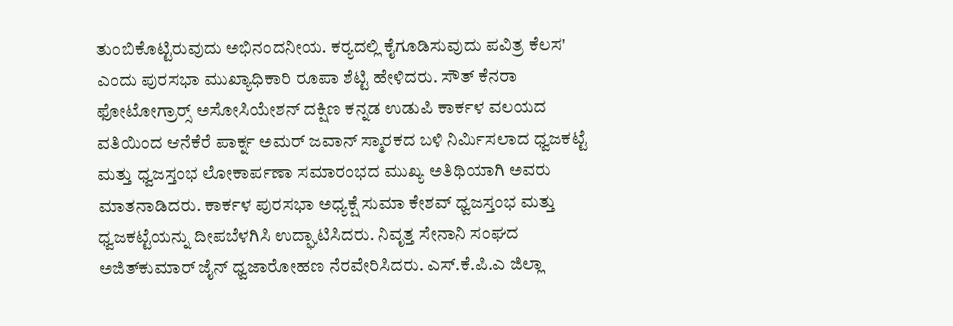ತುಂಬಿಕೊಟ್ಟಿರುವುದು ಅಭಿನಂದನೀಯ. ಕರ‍್ಯದಲ್ಲಿ ಕೈಗೂಡಿಸುವುದು ಪವಿತ್ರ ಕೆಲಸ' ಎಂದು ಪುರಸಭಾ ಮುಖ್ಯಾಧಿಕಾರಿ ರೂಪಾ ಶೆಟ್ಟಿ ಹೇಳಿದರು. ಸೌತ್ ಕೆನರಾ ಫೋಟೋಗ್ರಾರ‍್ಸ್ ಅಸೋಸಿಯೇಶನ್ ದಕ್ಷಿಣ ಕನ್ನಡ ಉಡುಪಿ ಕಾರ್ಕಳ ವಲಯದ ವತಿಯಿಂದ ಆನೆಕೆರೆ ಪಾರ್ಕ್ನ ಅಮರ್ ಜವಾನ್ ಸ್ಮಾರಕದ ಬಳಿ ನಿರ್ಮಿಸಲಾದ ಧ್ವಜಕಟ್ಟೆ ಮತ್ತು ಧ್ವಜಸ್ತಂಭ ಲೋಕಾರ್ಪಣಾ ಸಮಾರಂಭದ ಮುಖ್ಯ ಅತಿಥಿಯಾಗಿ ಅವರು ಮಾತನಾಡಿದರು. ಕಾರ್ಕಳ ಪುರಸಭಾ ಅಧ್ಯಕ್ಷೆ ಸುಮಾ ಕೇಶವ್ ಧ್ವಜಸ್ತಂಭ ಮತ್ತು ಧ್ವಜಕಟ್ಟೆಯನ್ನು ದೀಪಬೆಳಗಿಸಿ ಉದ್ಘಾಟಿಸಿದರು. ನಿವೃತ್ತ ಸೇನಾನಿ ಸಂಘದ ಅಜಿತ್‌ಕುಮಾರ್ ಜೈನ್ ಧ್ವಜಾರೋಹಣ ನೆರವೇರಿಸಿದರು. ಎಸ್.ಕೆ.ಪಿ.ಎ ಜಿಲ್ಲಾ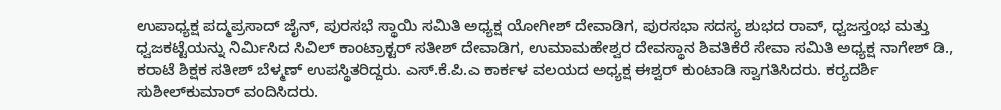ಉಪಾಧ್ಯಕ್ಷ ಪದ್ಮಪ್ರಸಾದ್ ಜೈನ್, ಪುರಸಭೆ ಸ್ಥಾಯಿ ಸಮಿತಿ ಅಧ್ಯಕ್ಷ ಯೋಗೀಶ್ ದೇವಾಡಿಗ, ಪುರಸಭಾ ಸದಸ್ಯ ಶುಭದ ರಾವ್, ಧ್ವಜಸ್ತಂಭ ಮತ್ತು ಧ್ವಜಕಟ್ಟೆಯನ್ನು ನಿರ್ಮಿಸಿದ ಸಿವಿಲ್ ಕಾಂಟ್ರಾಕ್ಟರ್ ಸತೀಶ್ ದೇವಾಡಿಗ, ಉಮಾಮಹೇಶ್ವರ ದೇವಸ್ಥಾನ ಶಿವತಿಕೆರೆ ಸೇವಾ ಸಮಿತಿ ಅಧ್ಯಕ್ಷ ನಾಗೇಶ್ ಡಿ., ಕರಾಟೆ ಶಿಕ್ಷಕ ಸತೀಶ್ ಬೆಳ್ಮಣ್ ಉಪಸ್ಥಿತರಿದ್ದರು. ಎಸ್.ಕೆ.ಪಿ.ಎ ಕಾರ್ಕಳ ವಲಯದ ಅಧ್ಯಕ್ಷ ಈಶ್ವರ್ ಕುಂಟಾಡಿ ಸ್ವಾಗತಿಸಿದರು. ಕರ‍್ಯದರ್ಶಿ ಸುಶೀಲ್‌ಕುಮಾರ್ ವಂದಿಸಿದರು.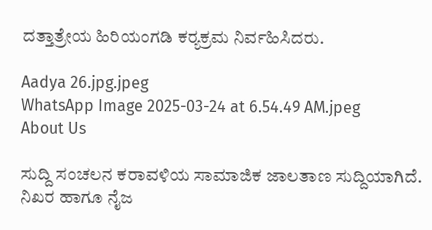ದತ್ತಾತ್ರೇಯ ಹಿರಿಯಂಗಡಿ ಕರ‍್ಯಕ್ರಮ ನಿರ್ವಹಿಸಿದರು.

Aadya 26.jpg.jpeg
WhatsApp Image 2025-03-24 at 6.54.49 AM.jpeg
About Us

ಸುದ್ದಿ ಸಂಚಲನ ಕರಾವಳಿಯ ಸಾಮಾಜಿಕ ಜಾಲತಾಣ ಸುದ್ದಿಯಾಗಿದೆ. ನಿಖರ ಹಾಗೂ ನೈಜ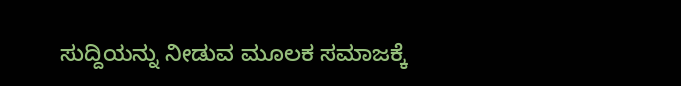ಸುದ್ದಿಯನ್ನು ನೀಡುವ ಮೂಲಕ ಸಮಾಜಕ್ಕೆ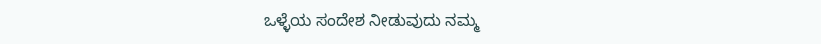ಒಳ್ಳೆಯ ಸಂದೇಶ ನೀಡುವುದು ನಮ್ಮ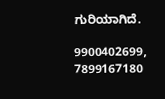ಗುರಿಯಾಗಿದೆ.

9900402699, 7899167180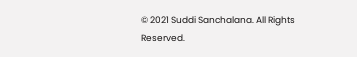© 2021 Suddi Sanchalana. All Rights Reserved.